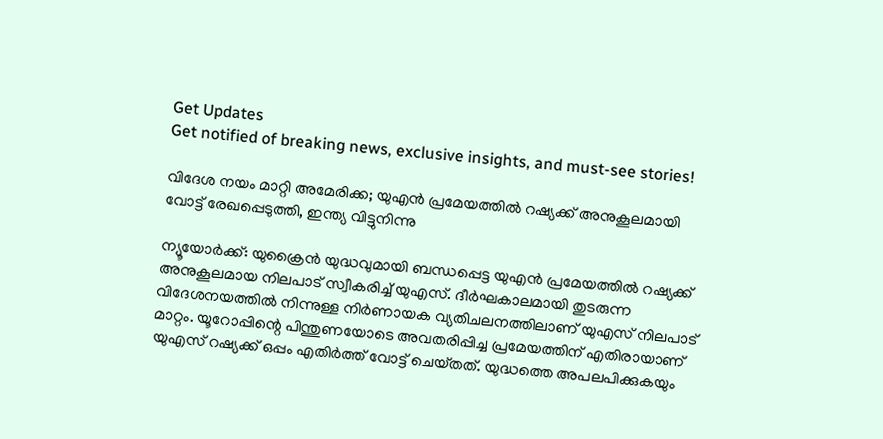Get Updates
Get notified of breaking news, exclusive insights, and must-see stories!

വിദേശ നയം മാറ്റി അമേരിക്ക; യുഎൻ പ്രമേയത്തിൽ റഷ്യക്ക് അനുകൂലമായി വോട്ട് രേഖപ്പെടുത്തി, ഇന്ത്യ വിട്ടുനിന്നു

ന്യൂയോർക്ക്: യുക്രൈൻ യുദ്ധവുമായി ബന്ധപ്പെട്ട യുഎൻ പ്രമേയത്തിൽ റഷ്യക്ക് അനുകൂലമായ നിലപാട് സ്വീകരിച്ച് യുഎസ്. ദീർഘകാലമായി തുടരുന്ന വിദേശനയത്തിൽ നിന്നുള്ള നിർണായക വ്യതിചലനത്തിലാണ് യുഎസ് നിലപാട് മാറ്റം. യൂറോപ്പിന്റെ പിന്തുണയോടെ അവതരിപ്പിച്ച പ്രമേയത്തിന് എതിരായാണ് യുഎസ് റഷ്യക്ക് ഒപ്പം എതിർത്ത് വോട്ട് ചെയ്‌തത്‌. യുദ്ധത്തെ അപലപിക്കുകയും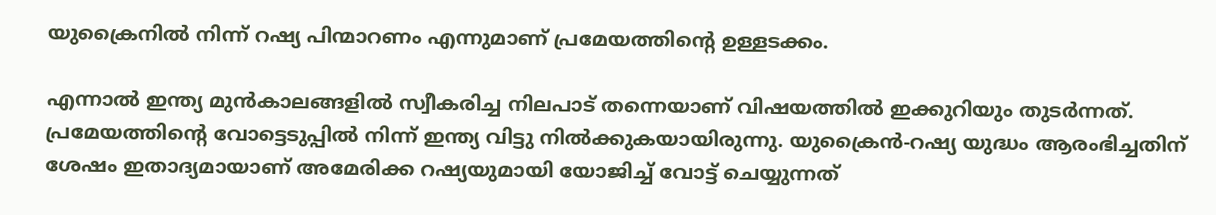യുക്രൈനിൽ നിന്ന് റഷ്യ പിന്മാറണം എന്നുമാണ് പ്രമേയത്തിന്റെ ഉള്ളടക്കം.

എന്നാൽ ഇന്ത്യ മുൻകാലങ്ങളിൽ സ്വീകരിച്ച നിലപാട് തന്നെയാണ് വിഷയത്തിൽ ഇക്കുറിയും തുടർന്നത്. പ്രമേയത്തിന്റെ വോട്ടെടുപ്പിൽ നിന്ന് ഇന്ത്യ വിട്ടു നിൽക്കുകയായിരുന്നു. യുക്രൈൻ-റഷ്യ യുദ്ധം ആരംഭിച്ചതിന് ശേഷം ഇതാദ്യമായാണ് അമേരിക്ക റഷ്യയുമായി യോജിച്ച് വോട്ട് ചെയ്യുന്നത്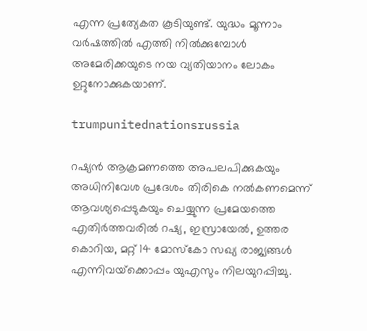എന്ന പ്രത്യേകത കൂടിയുണ്ട്. യുദ്ധം മൂന്നാം വർഷത്തിൽ എത്തി നിൽക്കുമ്പോൾ അമേരിക്കയുടെ നയ വ്യതിയാനം ലോകം ഉറ്റുനോക്കുകയാണ്.

trumpunitednationsrussia

റഷ്യൻ ആക്രമണത്തെ അപലപിക്കുകയും അധിനിവേശ പ്രദേശം തിരികെ നൽകണമെന്ന് ആവശ്യപ്പെടുകയും ചെയ്യുന്ന പ്രമേയത്തെ എതിർത്തവരിൽ റഷ്യ, ഇസ്രായേൽ, ഉത്തര കൊറിയ, മറ്റ് 14 മോസ്‌കോ സഖ്യ രാജ്യങ്ങൾ എന്നിവയ്‌ക്കൊപ്പം യുഎസും നിലയുറപ്പിച്ചു.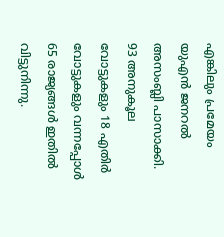എങ്കിലും പ്രമേയം യുഎൻ ജനറൽ അസംബ്ലി പാസാക്കി. 93 അനുകൂല വോട്ടുകളും 18 എതിർ വോട്ടുകളും വന്നപ്പോൾ 65 രാജ്യങ്ങൾ ഇതിൽ വിട്ടുനിന്നു.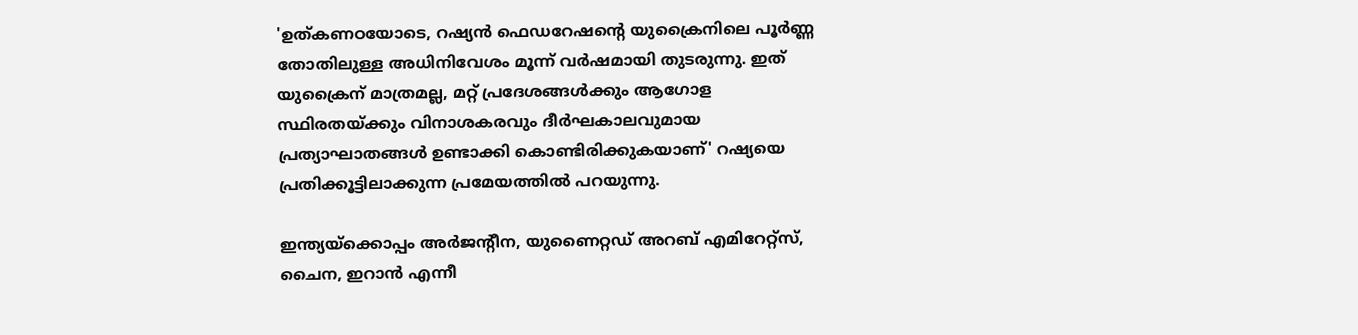'ഉത്കണഠയോടെ, റഷ്യൻ ഫെഡറേഷന്റെ യുക്രൈനിലെ പൂർണ്ണ തോതിലുള്ള അധിനിവേശം മൂന്ന് വർഷമായി തുടരുന്നു. ഇത് യുക്രൈന് മാത്രമല്ല, മറ്റ് പ്രദേശങ്ങൾക്കും ആഗോള സ്ഥിരതയ്ക്കും വിനാശകരവും ദീർഘകാലവുമായ പ്രത്യാഘാതങ്ങൾ ഉണ്ടാക്കി കൊണ്ടിരിക്കുകയാണ്' റഷ്യയെ പ്രതിക്കൂട്ടിലാക്കുന്ന പ്രമേയത്തിൽ പറയുന്നു.

ഇന്ത്യയ്‌ക്കൊപ്പം അർജന്റീന, യുണൈറ്റഡ് അറബ് എമിറേറ്റ്‌സ്, ചൈന, ഇറാൻ എന്നീ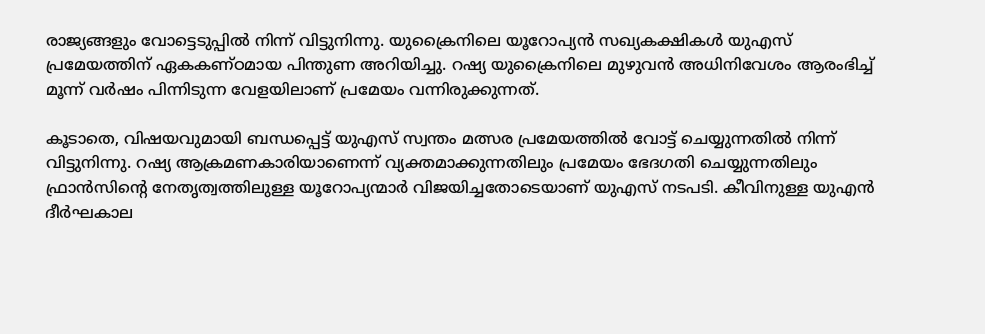രാജ്യങ്ങളും വോട്ടെടുപ്പിൽ നിന്ന് വിട്ടുനിന്നു. യുക്രൈനിലെ യൂറോപ്യൻ സഖ്യകക്ഷികൾ യുഎസ് പ്രമേയത്തിന് ഏകകണ്ഠമായ പിന്തുണ അറിയിച്ചു. റഷ്യ യുക്രൈനിലെ മുഴുവൻ അധിനിവേശം ആരംഭിച്ച് മൂന്ന് വർഷം പിന്നിടുന്ന വേളയിലാണ് പ്രമേയം വന്നിരുക്കുന്നത്.

കൂടാതെ, വിഷയവുമായി ബന്ധപ്പെട്ട് യുഎസ് സ്വന്തം മത്സര പ്രമേയത്തിൽ വോട്ട് ചെയ്യുന്നതിൽ നിന്ന് വിട്ടുനിന്നു. റഷ്യ ആക്രമണകാരിയാണെന്ന് വ്യക്തമാക്കുന്നതിലും പ്രമേയം ഭേദഗതി ചെയ്യുന്നതിലും ഫ്രാൻസിന്റെ നേതൃത്വത്തിലുള്ള യൂറോപ്യന്മാർ വിജയിച്ചതോടെയാണ് യുഎസ് നടപടി. കീവിനുള്ള യുഎൻ ദീർഘകാല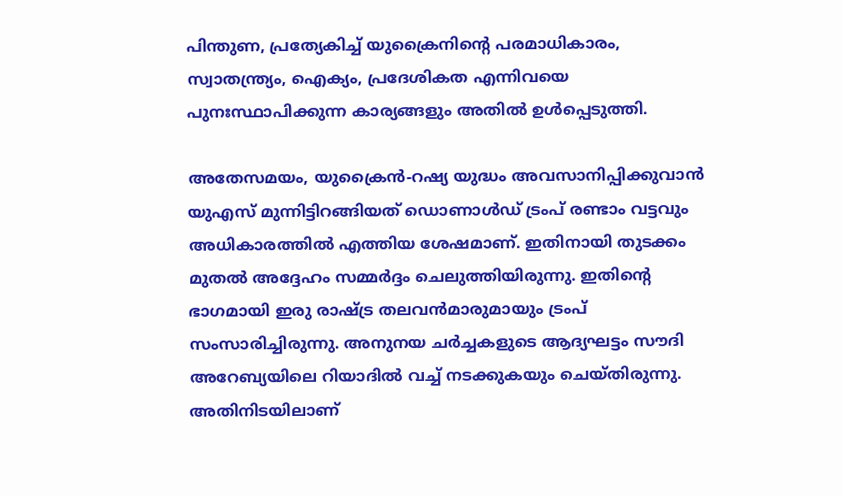പിന്തുണ, പ്രത്യേകിച്ച് യുക്രൈനിന്റെ പരമാധികാരം, സ്വാതന്ത്ര്യം, ഐക്യം, പ്രദേശികത എന്നിവയെ പുനഃസ്ഥാപിക്കുന്ന കാര്യങ്ങളും അതിൽ ഉൾപ്പെടുത്തി.

അതേസമയം, യുക്രൈൻ-റഷ്യ യുദ്ധം അവസാനിപ്പിക്കുവാൻ യുഎസ് മുന്നിട്ടിറങ്ങിയത് ഡൊണാൾഡ് ട്രംപ് രണ്ടാം വട്ടവും അധികാരത്തിൽ എത്തിയ ശേഷമാണ്. ഇതിനായി തുടക്കം മുതൽ അദ്ദേഹം സമ്മർദ്ദം ചെലുത്തിയിരുന്നു. ഇതിന്റെ ഭാഗമായി ഇരു രാഷ്ട്ര തലവൻമാരുമായും ട്രംപ് സംസാരിച്ചിരുന്നു. അനുനയ ചർച്ചകളുടെ ആദ്യഘട്ടം സൗദി അറേബ്യയിലെ റിയാദിൽ വച്ച് നടക്കുകയും ചെയ്‌തിരുന്നു. അതിനിടയിലാണ്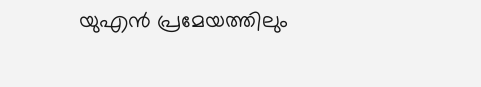യുഎൻ പ്രമേയത്തിലും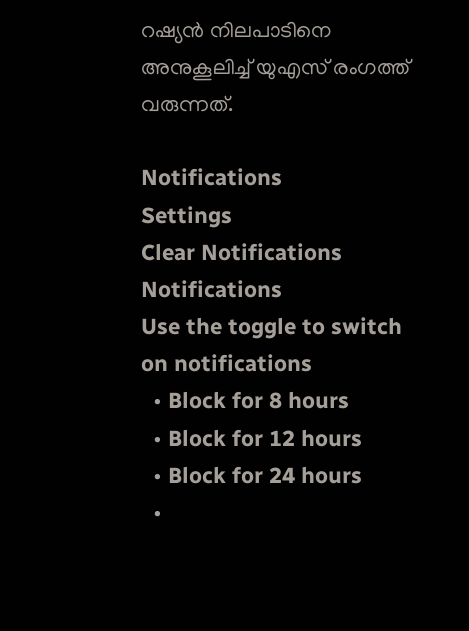റഷ്യൻ നിലപാടിനെ അനുകൂലിച്ച് യുഎസ് രംഗത്ത് വരുന്നത്.

Notifications
Settings
Clear Notifications
Notifications
Use the toggle to switch on notifications
  • Block for 8 hours
  • Block for 12 hours
  • Block for 24 hours
  •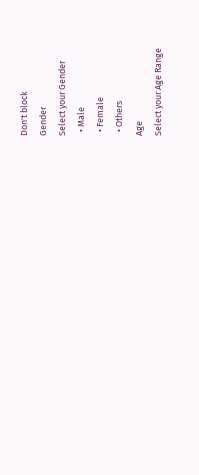Don't block
Gender
Select your Gender
  • Male
  • Female
  • Others
Age
Select your Age Range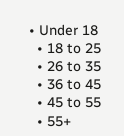• Under 18
  • 18 to 25
  • 26 to 35
  • 36 to 45
  • 45 to 55
  • 55+